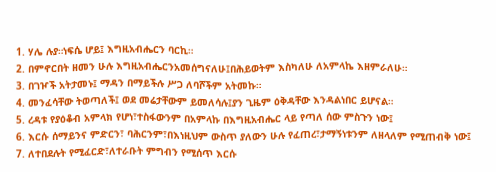1. ሃሌ ሉያ።ነፍሴ ሆይ፤ እግዚአብሔርን ባርኪ።
2. በምኖርበት ዘመን ሁሉ እግዚአብሔርንአመሰግናለሁ፤በሕይወትም እስካለሁ ለአምላኬ እዘምራለሁ።
3. በገዦች አትታመኑ፤ ማዳን በማይችሉ ሥጋ ለባሾችም አትመኩ።
4. መንፈሳቸው ትወጣለች፤ ወደ መሬታቸውም ይመለሳሉ፤ያን ጊዜም ዕቅዳቸው እንዳልነበር ይሆናል።
5. ረዳቱ የያዕቆብ አምላክ የሆነ፣ተስፋውንም በአምላኩ በእግዚአብሔር ላይ የጣለ ሰው ምስጉን ነው፤
6. እርሱ ሰማይንና ምድርን፣ ባሕርንም፣በእነዚህም ውስጥ ያለውን ሁሉ የፈጠረ፣ታማኝነቱንም ለዘላለም የሚጠብቅ ነው፤
7. ለተበደሉት የሚፈርድ፣ለተራቡት ምግብን የሚሰጥ እርሱ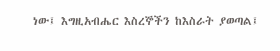ነው፤ እግዚአብሔር እስረኞችን ከእስራት ያወጣል፤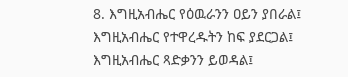8. እግዚአብሔር የዕዉራንን ዐይን ያበራል፤ እግዚአብሔር የተዋረዱትን ከፍ ያደርጋል፤ እግዚአብሔር ጻድቃንን ይወዳል፤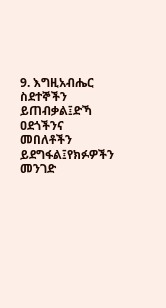9. እግዚአብሔር ስደተኞችን ይጠብቃል፤ድኻ ዐደጎችንና መበለቶችን ይደግፋል፤የክፉዎችን መንገድ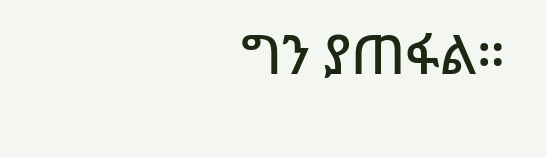ግን ያጠፋል።